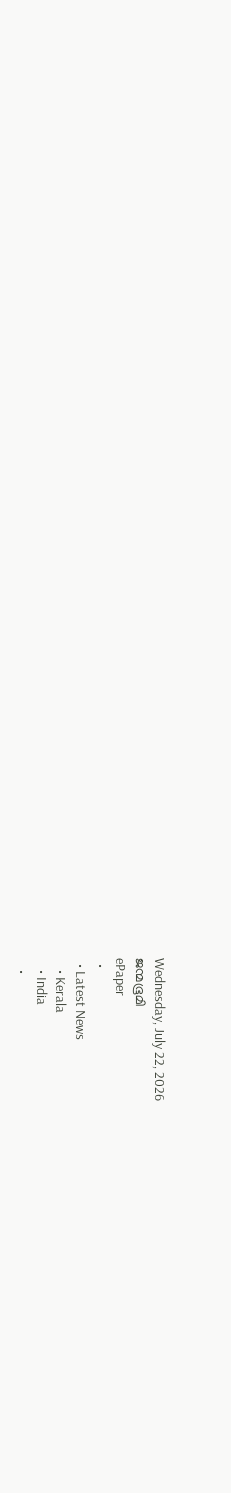Wednesday, July 22, 2026
ജന്മഭൂമി
ePaper
  •
  • Latest News
    • Kerala
    • India
    •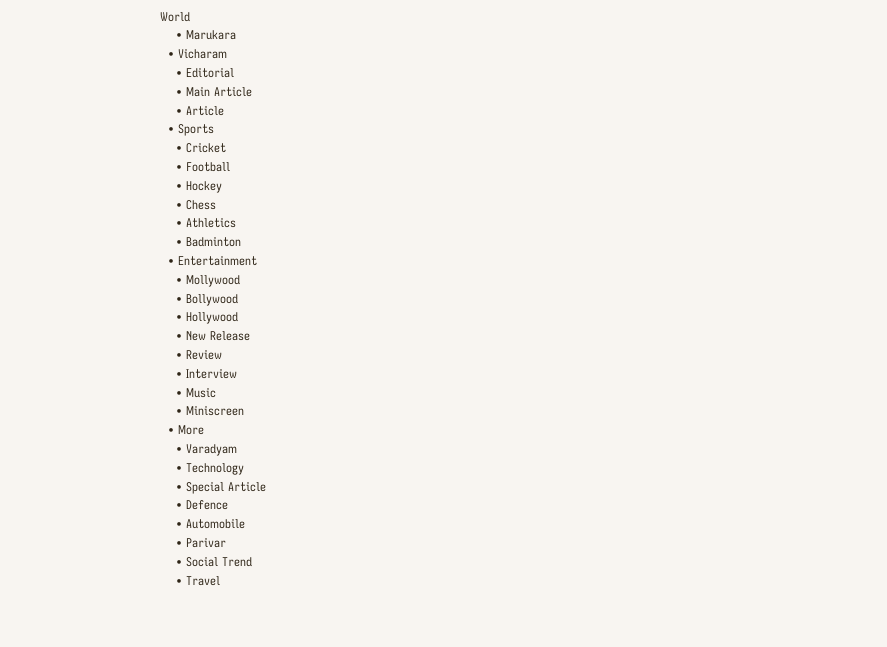World
    • Marukara
  • Vicharam
    • Editorial
    • Main Article
    • Article
  • Sports
    • Cricket
    • Football
    • Hockey
    • Chess
    • Athletics
    • Badminton
  • Entertainment
    • Mollywood
    • Bollywood
    • Hollywood
    • New Release
    • Review
    • Interview
    • Music
    • Miniscreen
  • More
    • Varadyam
    • Technology
    • Special Article
    • Defence
    • Automobile
    • Parivar
    • Social Trend
    • Travel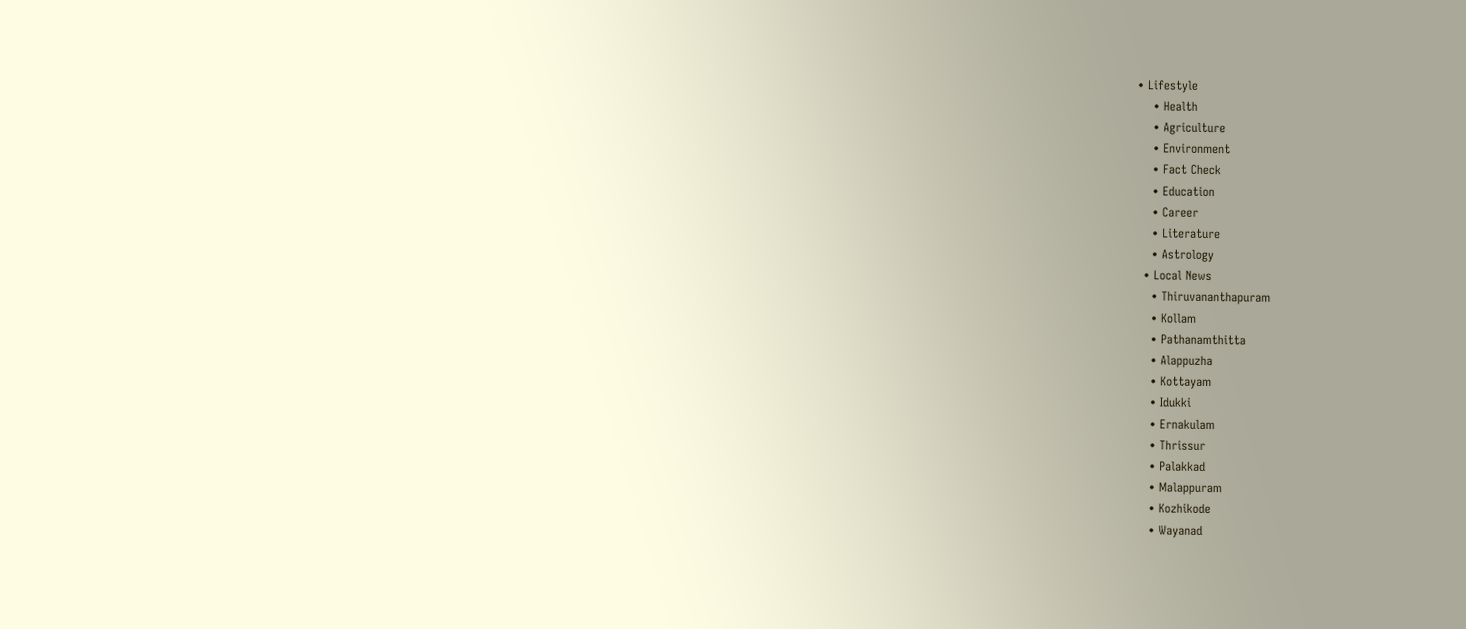• Lifestyle
    • Health
    • Agriculture
    • Environment
    • Fact Check
    • Education
    • Career
    • Literature
    • Astrology
  • Local News
    • Thiruvananthapuram
    • Kollam
    • Pathanamthitta
    • Alappuzha
    • Kottayam
    • Idukki
    • Ernakulam
    • Thrissur
    • Palakkad
    • Malappuram
    • Kozhikode
    • Wayanad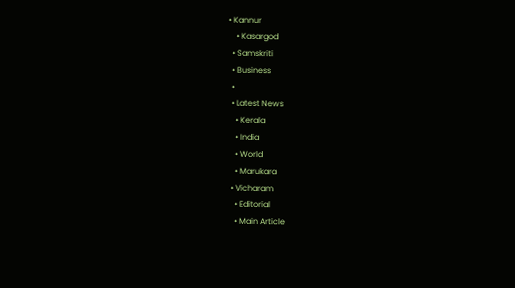• Kannur
    • Kasargod
  • Samskriti
  • Business
  •
  • Latest News
    • Kerala
    • India
    • World
    • Marukara
  • Vicharam
    • Editorial
    • Main Article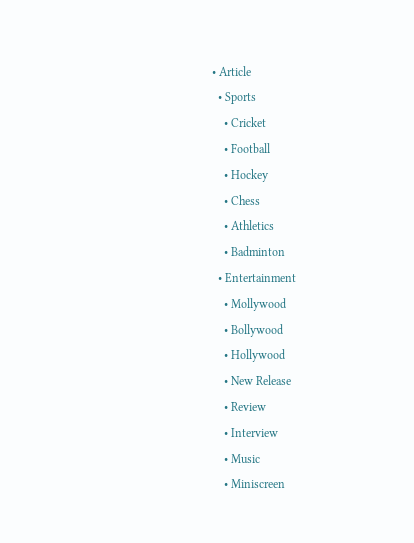• Article
  • Sports
    • Cricket
    • Football
    • Hockey
    • Chess
    • Athletics
    • Badminton
  • Entertainment
    • Mollywood
    • Bollywood
    • Hollywood
    • New Release
    • Review
    • Interview
    • Music
    • Miniscreen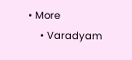• More
    • Varadyam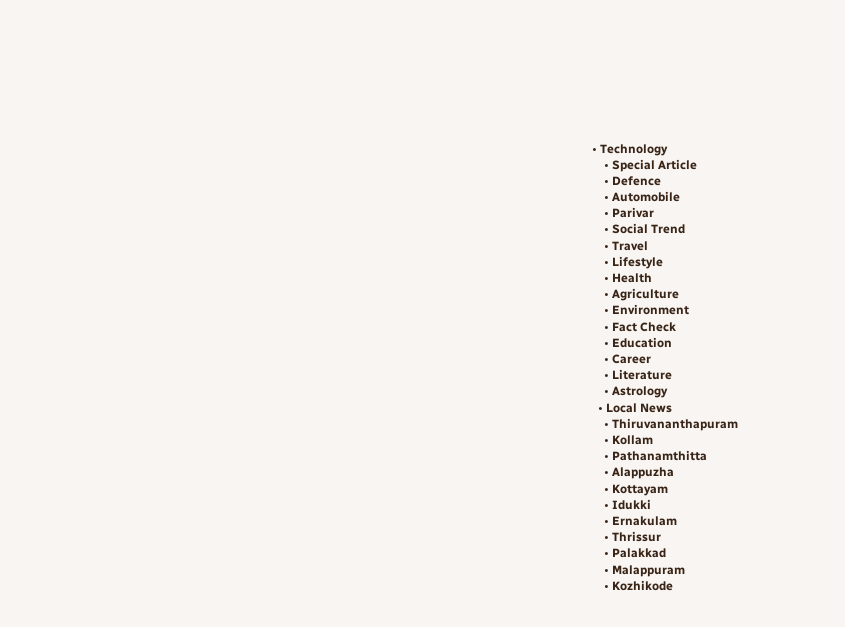• Technology
    • Special Article
    • Defence
    • Automobile
    • Parivar
    • Social Trend
    • Travel
    • Lifestyle
    • Health
    • Agriculture
    • Environment
    • Fact Check
    • Education
    • Career
    • Literature
    • Astrology
  • Local News
    • Thiruvananthapuram
    • Kollam
    • Pathanamthitta
    • Alappuzha
    • Kottayam
    • Idukki
    • Ernakulam
    • Thrissur
    • Palakkad
    • Malappuram
    • Kozhikode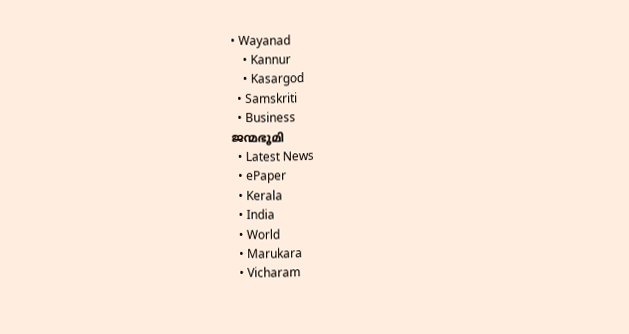• Wayanad
    • Kannur
    • Kasargod
  • Samskriti
  • Business
ജന്മഭൂമി
  • Latest News
  • ePaper
  • Kerala
  • India
  • World
  • Marukara
  • Vicharam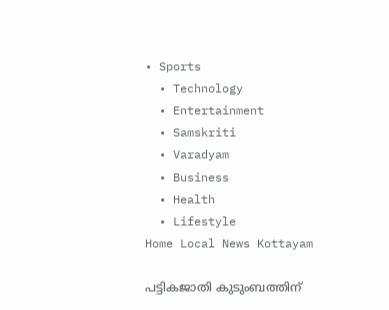• Sports
  • Technology
  • Entertainment
  • Samskriti
  • Varadyam
  • Business
  • Health
  • Lifestyle
Home Local News Kottayam

പട്ടികജാതി കുടുംബത്തിന്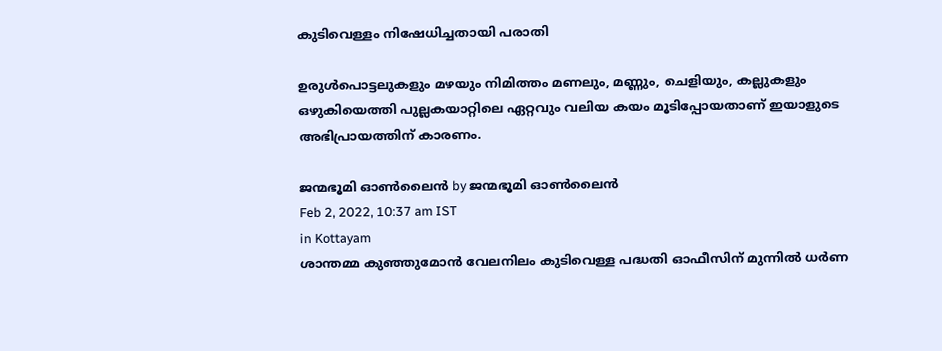കുടിവെള്ളം നിഷേധിച്ചതായി പരാതി

ഉരുള്‍പൊട്ടലുകളും മഴയും നിമിത്തം മണലും, മണ്ണും, ചെളിയും, കല്ലുകളും ഒഴുകിയെത്തി പുല്ലകയാറ്റിലെ ഏറ്റവും വലിയ കയം മൂടിപ്പോയതാണ് ഇയാളുടെ അഭിപ്രായത്തിന് കാരണം.

ജന്മഭൂമി ഓണ്‍ലൈന്‍ by ജന്മഭൂമി ഓണ്‍ലൈന്‍
Feb 2, 2022, 10:37 am IST
in Kottayam
ശാന്തമ്മ കുഞ്ഞുമോന്‍ വേലനിലം കുടിവെള്ള പദ്ധതി ഓഫീസിന് മുന്നില്‍ ധര്‍ണ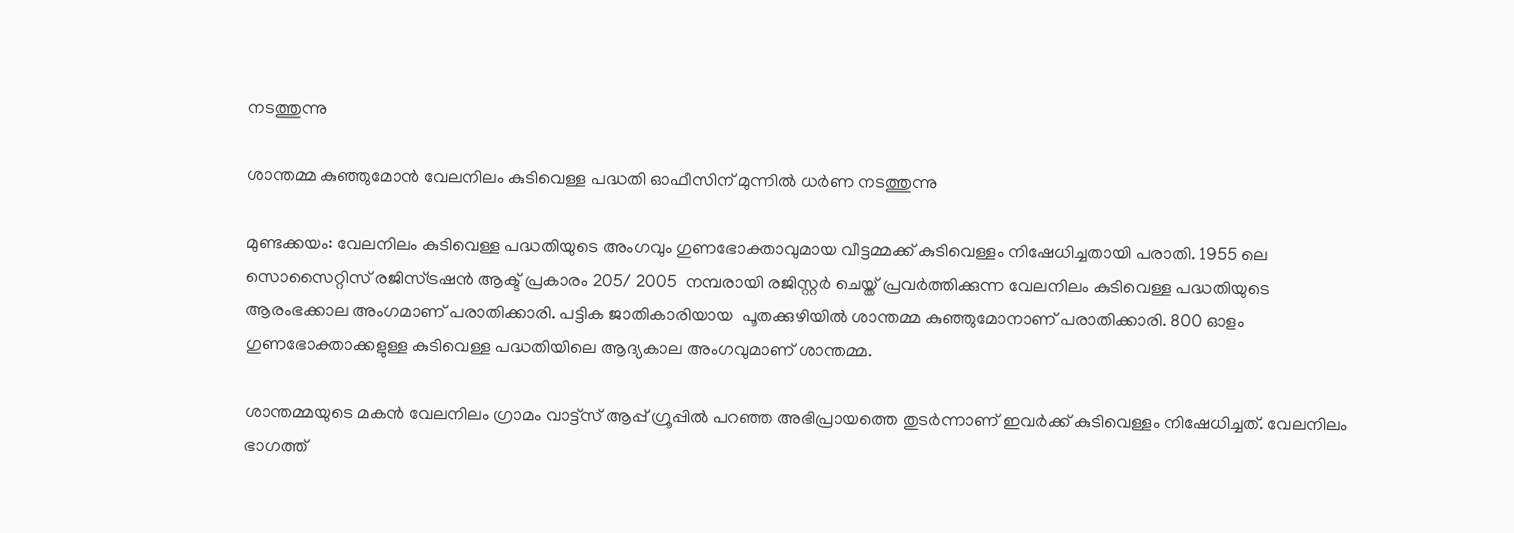നടത്തുന്നു

ശാന്തമ്മ കുഞ്ഞുമോന്‍ വേലനിലം കുടിവെള്ള പദ്ധതി ഓഫീസിന് മുന്നില്‍ ധര്‍ണ നടത്തുന്നു

മുണ്ടക്കയം: വേലനിലം കുടിവെള്ള പദ്ധതിയുടെ അംഗവും ഗുണഭോക്താവുമായ വീട്ടമ്മക്ക് കുടിവെള്ളം നിഷേധിച്ചതായി പരാതി. 1955 ലെ സൊസൈറ്റിസ് രജിസ്ട്രഷന്‍ ആക്ട് പ്രകാരം 205/ 2005  നമ്പരായി രജിസ്റ്റര്‍ ചെയ്ത് പ്രവര്‍ത്തിക്കുന്ന വേലനിലം കുടിവെള്ള പദ്ധതിയുടെ ആരംഭക്കാല അംഗമാണ് പരാതിക്കാരി. പട്ടിക ജാതികാരിയായ  പൂതക്കുഴിയില്‍ ശാന്തമ്മ കുഞ്ഞുമോനാണ് പരാതിക്കാരി. 800 ഓളം ഗുണഭോക്താക്കളുള്ള കുടിവെള്ള പദ്ധതിയിലെ ആദ്യകാല അംഗവുമാണ് ശാന്തമ്മ.

ശാന്തമ്മയുടെ മകന്‍ വേലനിലം ഗ്രാമം വാട്ട്‌സ് ആപ്പ് ഗ്രൂപ്പില്‍ പറഞ്ഞ അഭിപ്രായത്തെ തുടര്‍ന്നാണ് ഇവര്‍ക്ക് കുടിവെള്ളം നിഷേധിച്ചത്. വേലനിലം ഭാഗത്ത്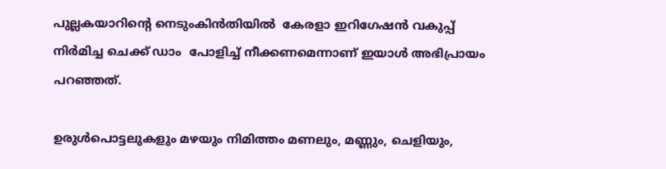പുല്ലകയാറിന്റെ നെടുംകിന്‍തിയില്‍  കേരളാ ഇറിഗേഷന്‍ വകുപ്പ് നിര്‍മിച്ച ചെക്ക് ഡാം  പോളിച്ച് നീക്കണമെന്നാണ് ഇയാള്‍ അഭിപ്രായം പറഞ്ഞത്.

ഉരുള്‍പൊട്ടലുകളും മഴയും നിമിത്തം മണലും, മണ്ണും, ചെളിയും,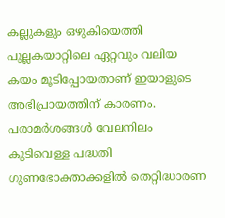കല്ലുകളും ഒഴുകിയെത്തി  പുല്ലകയാറ്റിലെ ഏറ്റവും വലിയ കയം മൂടിപ്പോയതാണ് ഇയാളുടെ അഭിപ്രായത്തിന് കാരണം. പരാമര്‍ശങ്ങള്‍ വേലനിലം കുടിവെള്ള പദ്ധതി ഗുണഭോക്താക്കളില്‍ തെറ്റിദ്ധാരണ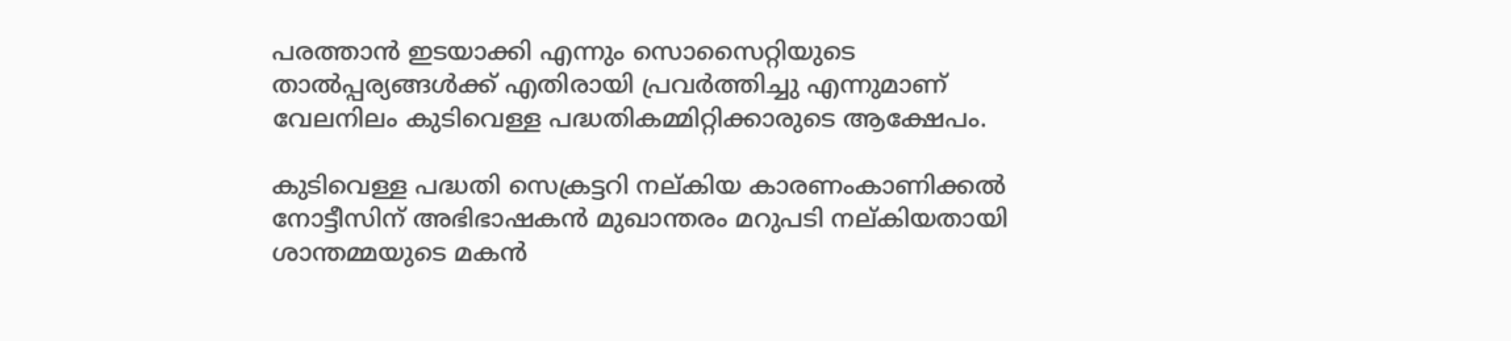പരത്താന്‍ ഇടയാക്കി എന്നും സൊസൈറ്റിയുടെ താല്‍പ്പര്യങ്ങള്‍ക്ക് എതിരായി പ്രവര്‍ത്തിച്ചു എന്നുമാണ് വേലനിലം കുടിവെള്ള പദ്ധതികമ്മിറ്റിക്കാരുടെ ആക്ഷേപം.

കുടിവെള്ള പദ്ധതി സെക്രട്ടറി നല്കിയ കാരണംകാണിക്കല്‍ നോട്ടീസിന് അഭിഭാഷകന്‍ മുഖാന്തരം മറുപടി നല്കിയതായി ശാന്തമ്മയുടെ മകന്‍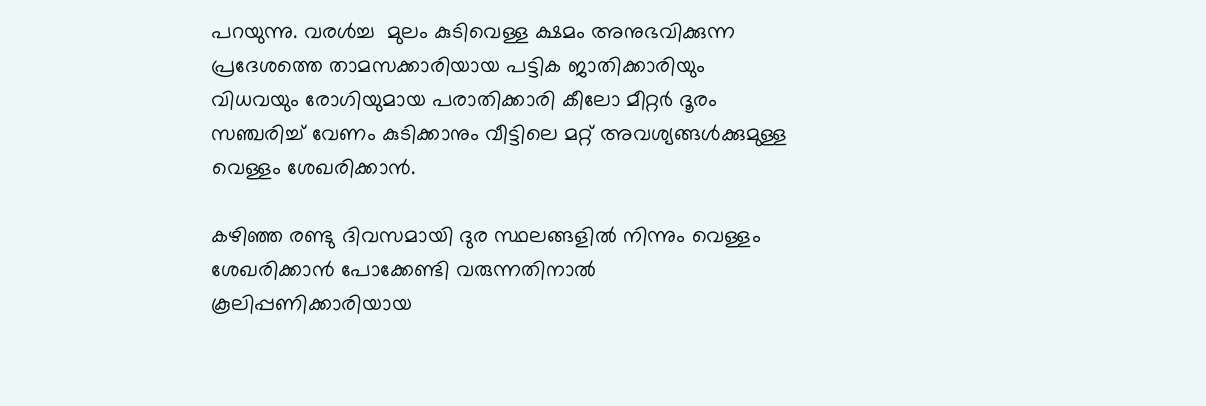പറയുന്നു. വരള്‍ച്ച  മുലം കുടിവെള്ള ക്ഷമം അനുഭവിക്കുന്ന പ്രദേശത്തെ താമസക്കാരിയായ പട്ടിക ജാതിക്കാരിയും വിധവയും രോഗിയുമായ പരാതിക്കാരി കീലോ മീറ്റര്‍ ദൂരം സഞ്ചരിച്ച് വേണം കുടിക്കാനും വീട്ടിലെ മറ്റ് അവശ്യങ്ങള്‍ക്കുമുള്ള വെള്ളം ശേഖരിക്കാന്‍.

കഴിഞ്ഞ രണ്ടു ദിവസമായി ദുര സ്ഥലങ്ങളില്‍ നിന്നും വെള്ളം ശേഖരിക്കാന്‍ പോക്കേണ്ടി വരുന്നതിനാല്‍ കൂലിപ്പണിക്കാരിയായ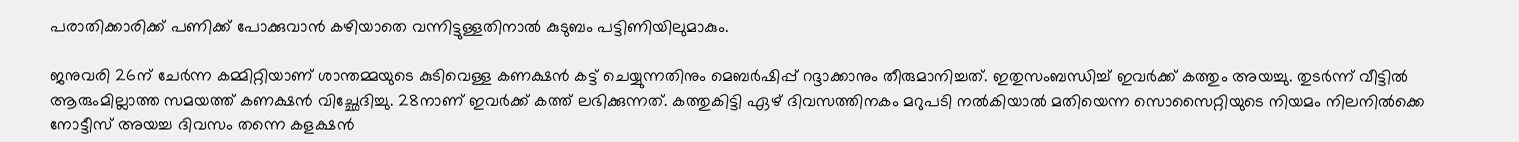പരാതിക്കാരിക്ക് പണിക്ക് പോക്കുവാന്‍ കഴിയാതെ വന്നിട്ടുള്ളതിനാല്‍ കുടുബം പട്ടിണിയിലുമാകും.

ജനുവരി 26ന് ചേര്‍ന്ന കമ്മിറ്റിയാണ് ശാന്തമ്മയുടെ കുടിവെള്ള കണക്ഷന്‍ കട്ട് ചെയ്യുന്നതിനും മെബര്‍ഷിപ്പ് റദ്ദാക്കാനും തീരുമാനിച്ചത്. ഇതുസംബന്ധിച്ച് ഇവര്‍ക്ക് കത്തും അയച്ചു. തുടര്‍ന്ന് വീട്ടില്‍ ആരുംമില്ലാത്ത സമയത്ത് കണക്ഷന്‍ വിച്ഛേദിച്ചു. 28നാണ് ഇവര്‍ക്ക് കത്ത് ലഭിക്കുന്നത്. കത്തുകിട്ടി ഏഴ് ദിവസത്തിനകം മറുപടി നല്‍കിയാല്‍ മതിയെന്ന സൊസൈറ്റിയുടെ നിയമം നിലനില്‍ക്കെ നോട്ടീസ് അയച്ച ദിവസം തന്നെ കളക്ഷന്‍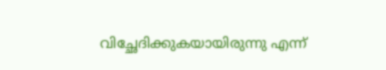വിച്ഛേദിക്കുകയായിരുന്നു എന്ന്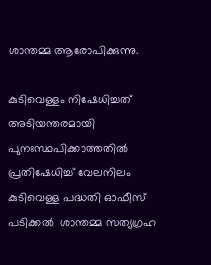ശാന്തമ്മ ആരോപിക്കുന്നു.

കുടിവെള്ളം നിഷേധിച്ചത് അടിയന്തരമായി പുനഃസ്ഥപിക്കാത്തതില്‍ പ്രതിഷേധിച്ച് വേലനിലം കുടിവെള്ള പദ്ധതി ഓഫീസ് പടിക്കല്‍  ശാന്തമ്മ സത്യഗ്രഹ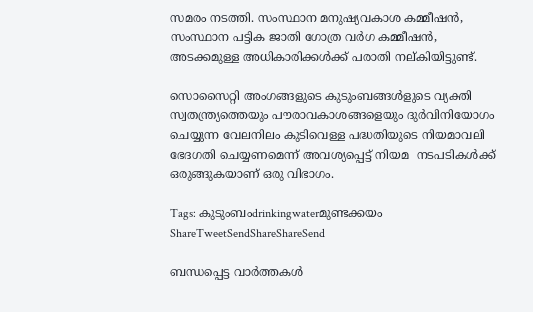സമരം നടത്തി. സംസ്ഥാന മനുഷ്യവകാശ കമ്മീഷന്‍, സംസ്ഥാന പട്ടിക ജാതി ഗോത്ര വര്‍ഗ കമ്മീഷന്‍, അടക്കമുള്ള അധികാരിക്കള്‍ക്ക് പരാതി നല്കിയിട്ടുണ്ട്.

സൊസൈറ്റി അംഗങ്ങളുടെ കുടുംബങ്ങള്‍ളുടെ വ്യക്തി സ്വതന്ത്ര്യത്തെയും പൗരാവകാശങ്ങളെയും ദുര്‍വിനിയോഗം ചെയ്യുന്ന വേലനിലം കുടിവെള്ള പദ്ധതിയുടെ നിയമാവലി ഭേദഗതി ചെയ്യണമെന്ന് അവശ്യപ്പെട്ട് നിയമ  നടപടികള്‍ക്ക് ഒരുങ്ങുകയാണ് ഒരു വിഭാഗം.

Tags: കുടുംബംdrinkingwaterമുണ്ടക്കയം
ShareTweetSendShareShareSend

ബന്ധപ്പെട്ട വാര്‍ത്തകള്‍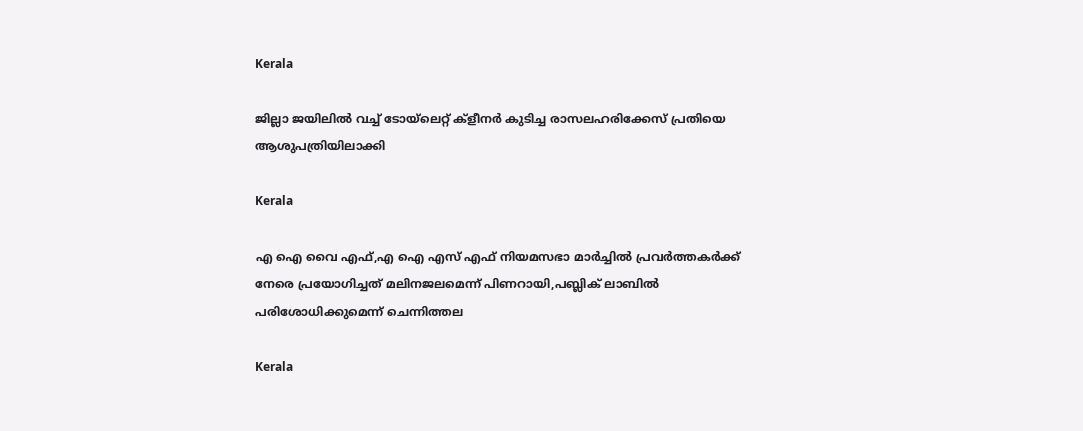Kerala

ജില്ലാ ജയിലില്‍ വച്ച് ടോയ്‌ലെറ്റ് ക്‌ളീനര്‍ കുടിച്ച രാസലഹരിക്കേസ് പ്രതിയെ ആശുപത്രിയിലാക്കി

Kerala

എ ഐ വൈ എഫ്,എ ഐ എസ് എഫ് നിയമസഭാ മാര്‍ച്ചില്‍ പ്രവര്‍ത്തകര്‍ക്ക് നേരെ പ്രയോഗിച്ചത് മലിനജലമെന്ന് പിണറായി,പബ്ലിക് ലാബില്‍ പരിശോധിക്കുമെന്ന് ചെന്നിത്തല

Kerala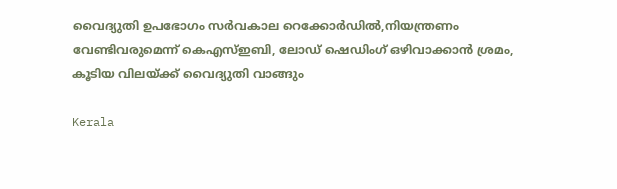വൈദ്യുതി ഉപഭോഗം സര്‍വകാല റെക്കോര്‍ഡില്‍,നിയന്ത്രണം വേണ്ടിവരുമെന്ന് കെഎസ്ഇബി, ലോഡ് ഷെഡിംഗ് ഒഴിവാക്കാന്‍ ശ്രമം, കൂടിയ വിലയ്‌ക്ക് വൈദ്യുതി വാങ്ങും

Kerala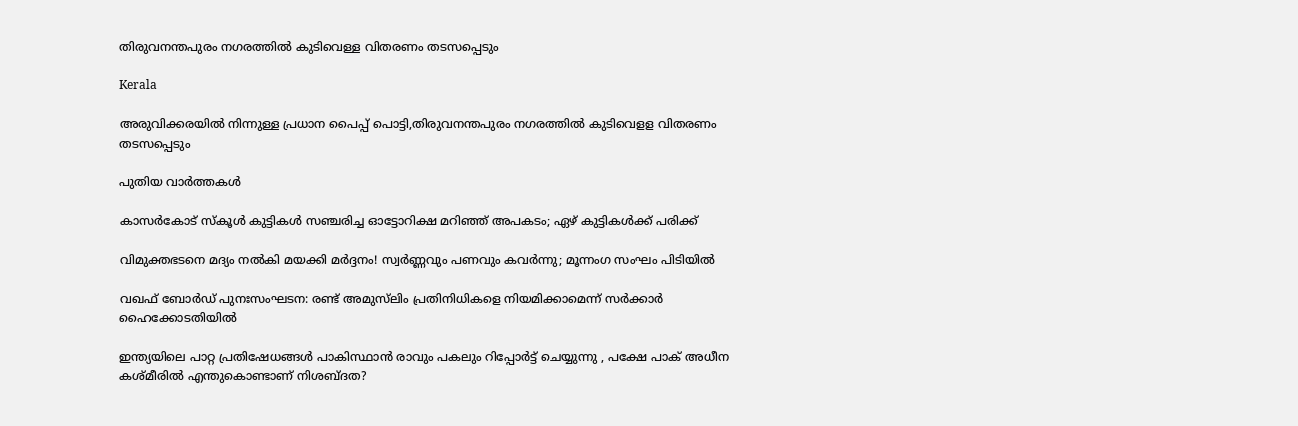തിരുവനന്തപുരം നഗരത്തില്‍ കുടിവെള്ള വിതരണം തടസപ്പെടും

Kerala

അരുവിക്കരയില്‍ നിന്നുള്ള പ്രധാന പൈപ്പ് പൊട്ടി,തിരുവനന്തപുരം നഗരത്തില്‍ കുടിവെളള വിതരണം തടസപ്പെടും

പുതിയ വാര്‍ത്തകള്‍

കാസർകോട് സ്‌കൂൾ കുട്ടികൾ സഞ്ചരിച്ച ഓട്ടോറിക്ഷ മറിഞ്ഞ് അപകടം; ഏഴ് കുട്ടികള്‍ക്ക് പരിക്ക്

വിമുക്തഭടനെ മദ്യം നൽകി മയക്കി മർദ്ദനം! സ്വർണ്ണവും പണവും കവർന്നു; മൂന്നംഗ സംഘം പിടിയിൽ

വഖഫ് ബോർഡ് പുനഃസംഘടന: രണ്ട് അമുസ്‌ലിം പ്രതിനിധികളെ നിയമിക്കാമെന്ന് സർക്കാർ ഹൈക്കോടതിയിൽ

ഇന്ത്യയിലെ പാറ്റ പ്രതിഷേധങ്ങൾ പാകിസ്ഥാൻ രാവും പകലും റിപ്പോർട്ട് ചെയ്യുന്നു , പക്ഷേ പാക് അധീന കശ്മീരിൽ എന്തുകൊണ്ടാണ് നിശബ്ദത?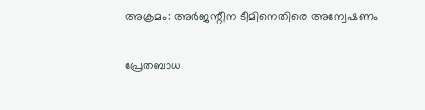അക്രമം: അര്‍ജന്റീന ടീമിനെതിരെ അന്വേഷണം

പ്രേതബാധ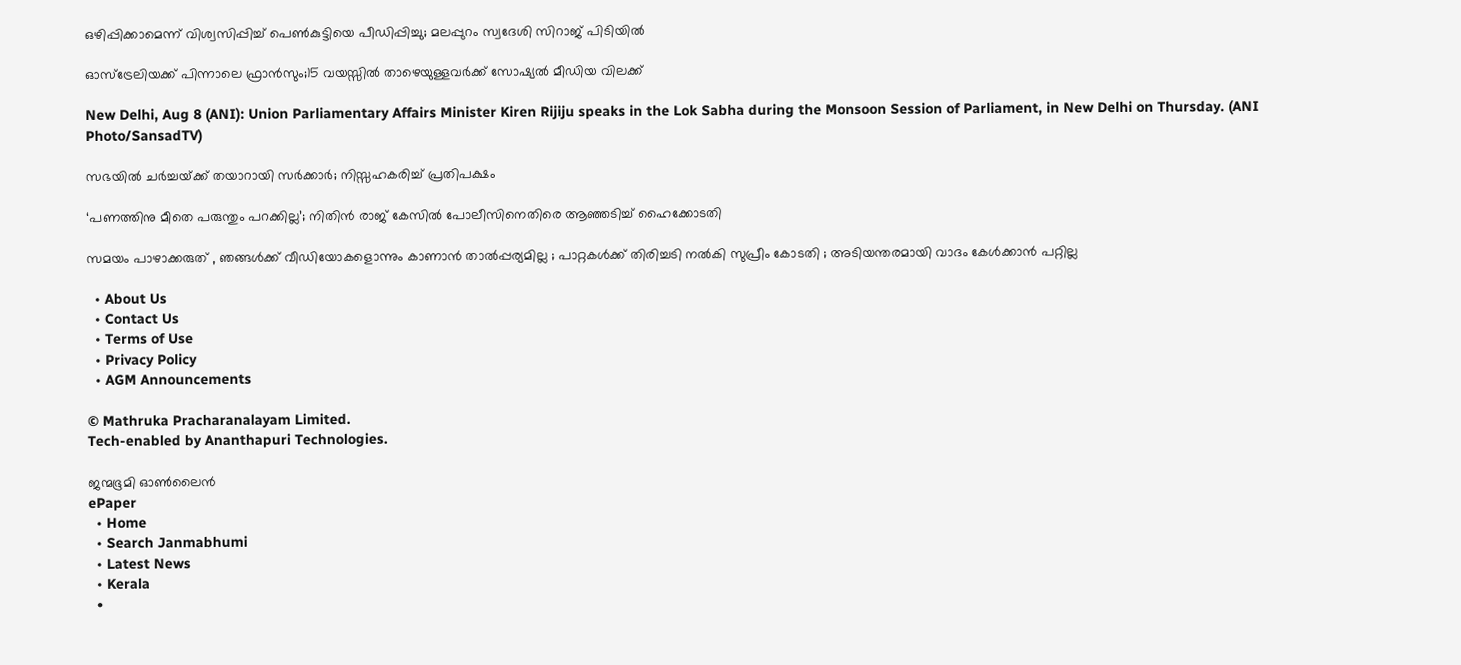ഒഴിപ്പിക്കാമെന്ന് വിശ്വസിപ്പിച്ച് പെൺകുട്ടിയെ പീഡിപ്പിച്ചു; മലപ്പുറം സ്വദേശി സിറാജ് പിടിയിൽ

ഓസ്‌ട്രേലിയക്ക് പിന്നാലെ ഫ്രാന്‍സും;15 വയസ്സിൽ താഴെയുള്ളവർക്ക് സോഷ്യൽ മീഡിയ വിലക്ക്

New Delhi, Aug 8 (ANI): Union Parliamentary Affairs Minister Kiren Rijiju speaks in the Lok Sabha during the Monsoon Session of Parliament, in New Delhi on Thursday. (ANI Photo/SansadTV)

സഭയിൽ ചർച്ചയ്‌ക്ക് തയാറായി സർക്കാർ; നിസ്സഹകരിച്ച് പ്രതിപക്ഷം

‘പണത്തിനു മീതെ പരുന്തും പറക്കില്ല’; നിതിൻ രാജ് കേസിൽ പോലീസിനെതിരെ ആഞ്ഞടിച്ച് ഹൈക്കോടതി

സമയം പാഴാക്കരുത് , ഞങ്ങൾക്ക് വീഡിയോകളൊന്നും കാണാൻ താൽപ്പര്യമില്ല ; പാറ്റകൾക്ക് തിരിച്ചടി നൽകി സുപ്രീം കോടതി ; അടിയന്തരമായി വാദം കേൾക്കാൻ പറ്റില്ല

  • About Us
  • Contact Us
  • Terms of Use
  • Privacy Policy
  • AGM Announcements

© Mathruka Pracharanalayam Limited.
Tech-enabled by Ananthapuri Technologies.

ജന്മഭൂമി ഓണ്‍ലൈന്‍
ePaper
  • Home
  • Search Janmabhumi
  • Latest News
  • Kerala
  •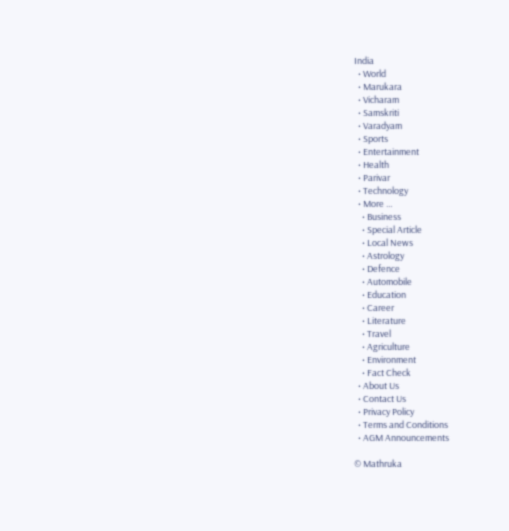India
  • World
  • Marukara
  • Vicharam
  • Samskriti
  • Varadyam
  • Sports
  • Entertainment
  • Health
  • Parivar
  • Technology
  • More …
    • Business
    • Special Article
    • Local News
    • Astrology
    • Defence
    • Automobile
    • Education
    • Career
    • Literature
    • Travel
    • Agriculture
    • Environment
    • Fact Check
  • About Us
  • Contact Us
  • Privacy Policy
  • Terms and Conditions
  • AGM Announcements

© Mathruka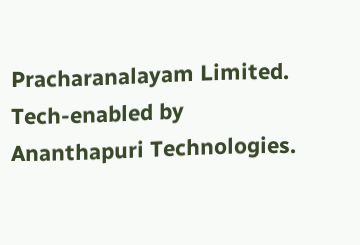Pracharanalayam Limited.
Tech-enabled by Ananthapuri Technologies.